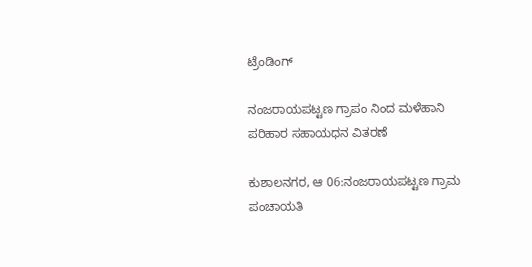ಟ್ರೆಂಡಿಂಗ್

ನಂಜರಾಯಪಟ್ಟಣ ಗ್ರಾಪಂ ನಿಂದ ಮಳೆಹಾನಿ ಪರಿಹಾರ ಸಹಾಯಧನ ವಿತರಣೆ

ಕುಶಾಲನಗರ, ಆ 06:ನಂಜರಾಯಪಟ್ಟಣ ಗ್ರಾಮ ಪಂಚಾಯತಿ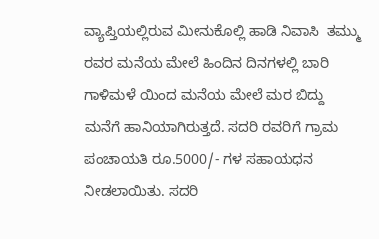ವ್ಯಾಪ್ತಿಯಲ್ಲಿರುವ ಮೀನುಕೊಲ್ಲಿ ಹಾಡಿ ನಿವಾಸಿ  ತಮ್ಮು ರವರ ಮನೆಯ ಮೇಲೆ ಹಿಂದಿನ ದಿನಗಳಲ್ಲಿ ಬಾರಿ ಗಾಳಿಮಳೆ ಯಿಂದ ಮನೆಯ ಮೇಲೆ ಮರ ಬಿದ್ದು ಮನೆಗೆ ಹಾನಿಯಾಗಿರುತ್ತದೆ. ಸದರಿ ರವರಿಗೆ ಗ್ರಾಮ ಪಂಚಾಯತಿ ರೂ.5000/- ಗಳ ಸಹಾಯಧನ ನೀಡಲಾಯಿತು. ಸದರಿ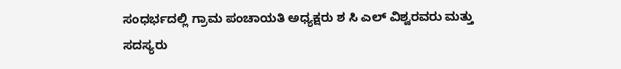ಸಂಧರ್ಭದಲ್ಲಿ ಗ್ರಾಮ ಪಂಚಾಯತಿ ಅಧ್ಯಕ್ಷರು ಶ ಸಿ ಎಲ್ ವಿಶ್ವರವರು ಮತ್ತು ಸದಸ್ಯರು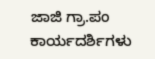ಜಾಜಿ ಗ್ರಾ.ಪಂ ಕಾರ್ಯದರ್ಶಿಗಳು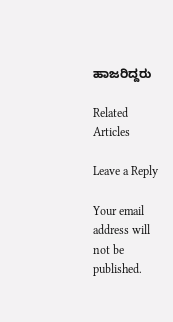ಹಾಜರಿದ್ದರು

Related Articles

Leave a Reply

Your email address will not be published.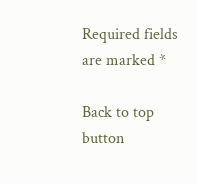Required fields are marked *

Back to top button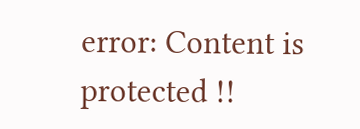error: Content is protected !!